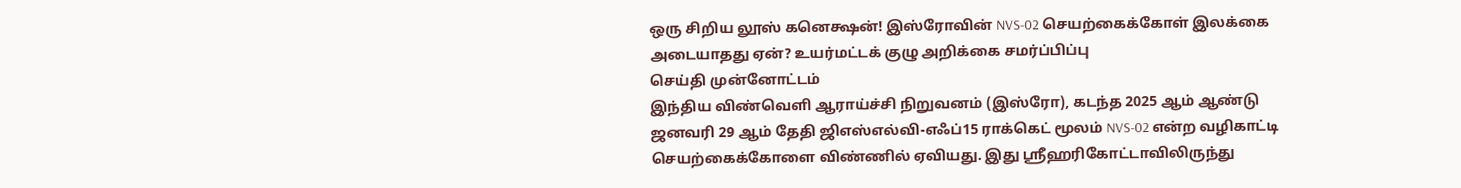ஒரு சிறிய லூஸ் கனெக்ஷன்! இஸ்ரோவின் NVS-02 செயற்கைக்கோள் இலக்கை அடையாதது ஏன்? உயர்மட்டக் குழு அறிக்கை சமர்ப்பிப்பு
செய்தி முன்னோட்டம்
இந்திய விண்வெளி ஆராய்ச்சி நிறுவனம் (இஸ்ரோ), கடந்த 2025 ஆம் ஆண்டு ஜனவரி 29 ஆம் தேதி ஜிஎஸ்எல்வி-எஃப்15 ராக்கெட் மூலம் NVS-02 என்ற வழிகாட்டி செயற்கைக்கோளை விண்ணில் ஏவியது. இது ஸ்ரீஹரிகோட்டாவிலிருந்து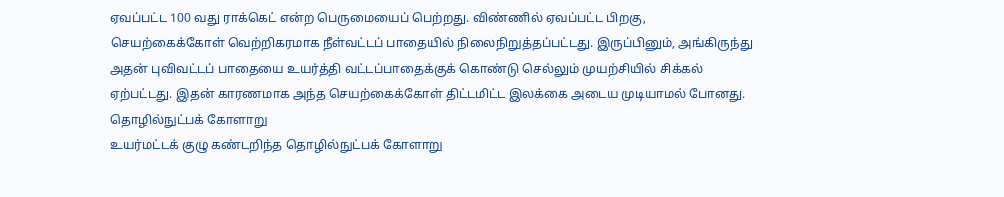ஏவப்பட்ட 100 வது ராக்கெட் என்ற பெருமையைப் பெற்றது. விண்ணில் ஏவப்பட்ட பிறகு, செயற்கைக்கோள் வெற்றிகரமாக நீள்வட்டப் பாதையில் நிலைநிறுத்தப்பட்டது. இருப்பினும், அங்கிருந்து அதன் புவிவட்டப் பாதையை உயர்த்தி வட்டப்பாதைக்குக் கொண்டு செல்லும் முயற்சியில் சிக்கல் ஏற்பட்டது. இதன் காரணமாக அந்த செயற்கைக்கோள் திட்டமிட்ட இலக்கை அடைய முடியாமல் போனது.
தொழில்நுட்பக் கோளாறு
உயர்மட்டக் குழு கண்டறிந்த தொழில்நுட்பக் கோளாறு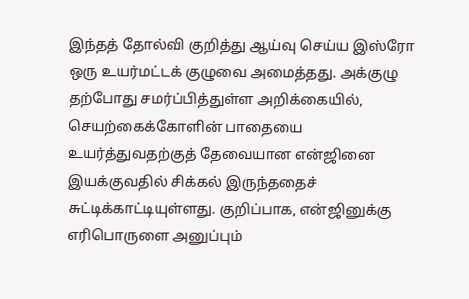இந்தத் தோல்வி குறித்து ஆய்வு செய்ய இஸ்ரோ ஒரு உயர்மட்டக் குழுவை அமைத்தது. அக்குழு தற்போது சமர்ப்பித்துள்ள அறிக்கையில், செயற்கைக்கோளின் பாதையை உயர்த்துவதற்குத் தேவையான என்ஜினை இயக்குவதில் சிக்கல் இருந்ததைச் சுட்டிக்காட்டியுள்ளது. குறிப்பாக, என்ஜினுக்கு எரிபொருளை அனுப்பும்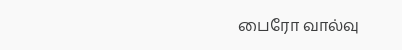பைரோ வால்வு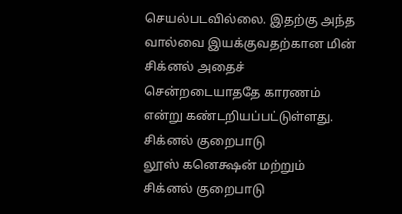செயல்படவில்லை. இதற்கு அந்த வால்வை இயக்குவதற்கான மின் சிக்னல் அதைச் சென்றடையாததே காரணம் என்று கண்டறியப்பட்டுள்ளது.
சிக்னல் குறைபாடு
லூஸ் கனெக்ஷன் மற்றும் சிக்னல் குறைபாடு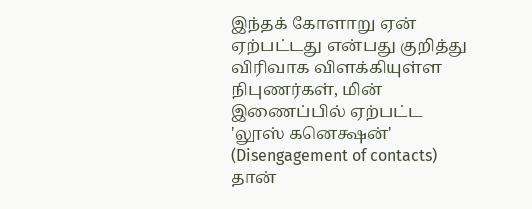இந்தக் கோளாறு ஏன் ஏற்பட்டது என்பது குறித்து விரிவாக விளக்கியுள்ள நிபுணர்கள், மின் இணைப்பில் ஏற்பட்ட 'லூஸ் கனெக்ஷன்' (Disengagement of contacts) தான்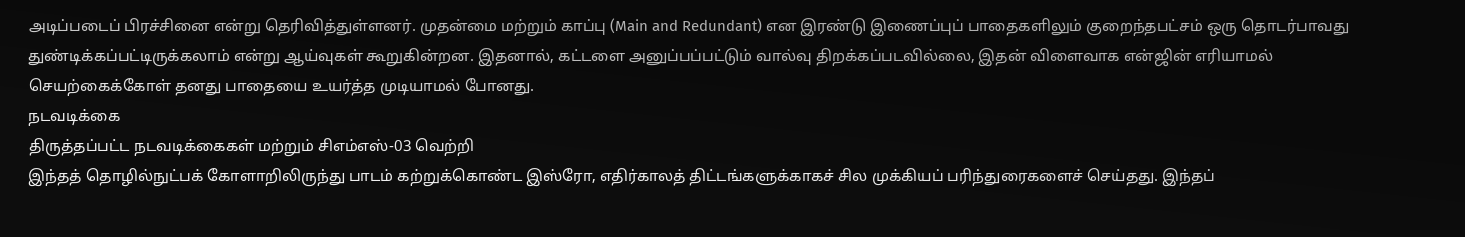அடிப்படைப் பிரச்சினை என்று தெரிவித்துள்ளனர். முதன்மை மற்றும் காப்பு (Main and Redundant) என இரண்டு இணைப்புப் பாதைகளிலும் குறைந்தபட்சம் ஒரு தொடர்பாவது துண்டிக்கப்பட்டிருக்கலாம் என்று ஆய்வுகள் கூறுகின்றன. இதனால், கட்டளை அனுப்பப்பட்டும் வால்வு திறக்கப்படவில்லை, இதன் விளைவாக என்ஜின் எரியாமல் செயற்கைக்கோள் தனது பாதையை உயர்த்த முடியாமல் போனது.
நடவடிக்கை
திருத்தப்பட்ட நடவடிக்கைகள் மற்றும் சிஎம்எஸ்-03 வெற்றி
இந்தத் தொழில்நுட்பக் கோளாறிலிருந்து பாடம் கற்றுக்கொண்ட இஸ்ரோ, எதிர்காலத் திட்டங்களுக்காகச் சில முக்கியப் பரிந்துரைகளைச் செய்தது. இந்தப்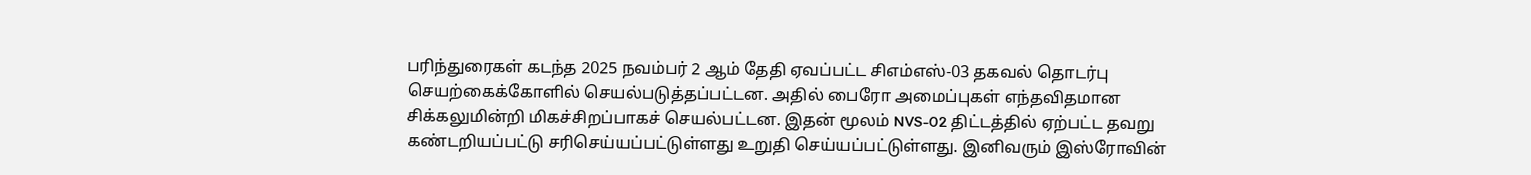பரிந்துரைகள் கடந்த 2025 நவம்பர் 2 ஆம் தேதி ஏவப்பட்ட சிஎம்எஸ்-03 தகவல் தொடர்பு செயற்கைக்கோளில் செயல்படுத்தப்பட்டன. அதில் பைரோ அமைப்புகள் எந்தவிதமான சிக்கலுமின்றி மிகச்சிறப்பாகச் செயல்பட்டன. இதன் மூலம் NVS-02 திட்டத்தில் ஏற்பட்ட தவறு கண்டறியப்பட்டு சரிசெய்யப்பட்டுள்ளது உறுதி செய்யப்பட்டுள்ளது. இனிவரும் இஸ்ரோவின்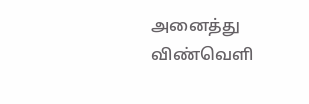அனைத்து விண்வெளி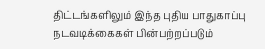திட்டங்களிலும் இந்த புதிய பாதுகாப்பு நடவடிக்கைகள் பின்பற்றப்படும்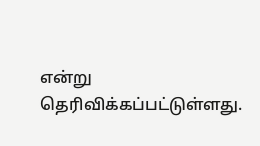என்று தெரிவிக்கப்பட்டுள்ளது.